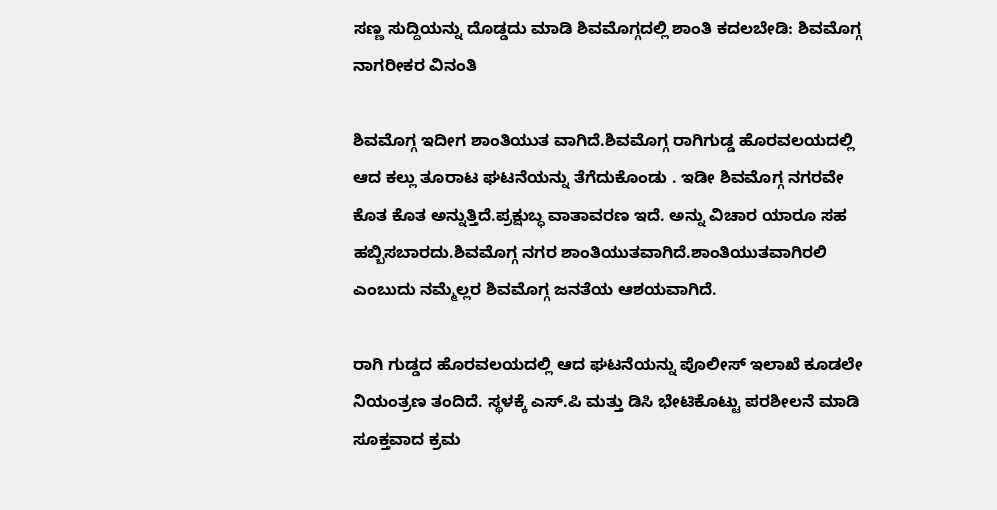ಸಣ್ಣ ಸುದ್ದಿಯನ್ನು ದೊಡ್ಡದು ಮಾಡಿ ಶಿವಮೊಗ್ಗದಲ್ಲಿ ಶಾಂತಿ ಕದಲಬೇಡಿ: ಶಿವಮೊಗ್ಗ ನಾಗರೀಕರ ವಿನಂತಿ

ಶಿವಮೊಗ್ಗ ಇದೀಗ ಶಾಂತಿಯುತ ವಾಗಿದೆ.ಶಿವಮೊಗ್ಗ ರಾಗಿಗುಡ್ಡ ಹೊರವಲಯದಲ್ಲಿ ಆದ ಕಲ್ಲು ತೂರಾಟ ಘಟನೆಯನ್ನು ತೆಗೆದುಕೊಂಡು . ಇಡೀ ಶಿವಮೊಗ್ಗ ನಗರವೇ ಕೊತ ಕೊತ ಅನ್ನುತ್ತಿದೆ.ಪ್ರಕ್ಷುಬ್ಧ ವಾತಾವರಣ ಇದೆ. ಅನ್ನು ವಿಚಾರ ಯಾರೂ ಸಹ ಹಬ್ಬಿಸಬಾರದು.ಶಿವಮೊಗ್ಗ ನಗರ ಶಾಂತಿಯುತವಾಗಿದೆ.ಶಾಂತಿಯುತವಾಗಿರಲಿ ಎಂಬುದು ನಮ್ಮೆಲ್ಲರ ಶಿವಮೊಗ್ಗ ಜನತೆಯ ಆಶಯವಾಗಿದೆ.

ರಾಗಿ ಗುಡ್ಡದ ಹೊರವಲಯದಲ್ಲಿ ಆದ ಘಟನೆಯನ್ನು ಪೊಲೀಸ್ ಇಲಾಖೆ ಕೂಡಲೇ ನಿಯಂತ್ರಣ ತಂದಿದೆ. ಸ್ಥಳಕ್ಕೆ ಎಸ್.ಪಿ ಮತ್ತು ಡಿ‌ಸಿ ಭೇಟಿಕೊಟ್ಟು ಪರಶೀಲನೆ ಮಾಡಿ ಸೂಕ್ತವಾದ ಕ್ರಮ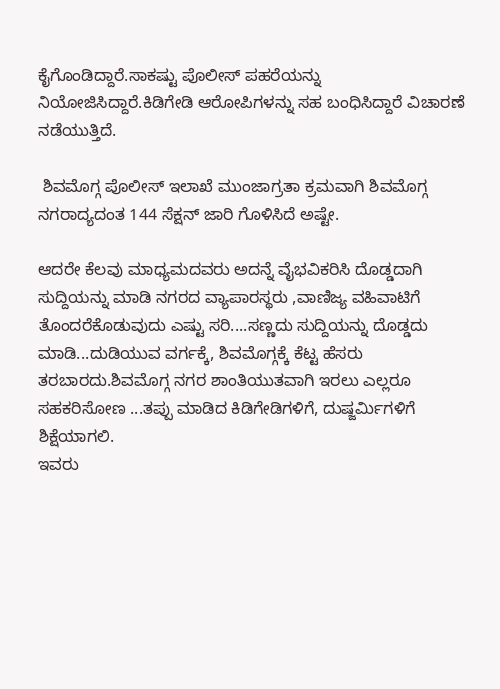ಕೈಗೊಂಡಿದ್ದಾರೆ.ಸಾಕಷ್ಟು ಪೊಲೀಸ್ ಪಹರೆಯನ್ನು ನಿಯೋಜಿಸಿದ್ದಾರೆ.ಕಿಡಿಗೇಡಿ ಆರೋಪಿಗಳನ್ನು ಸಹ ಬಂಧಿಸಿದ್ದಾರೆ ವಿಚಾರಣೆ ನಡೆಯುತ್ತಿದೆ.

 ಶಿವಮೊಗ್ಗ ಪೊಲೀಸ್ ಇಲಾಖೆ ಮುಂಜಾಗ್ರತಾ ಕ್ರಮವಾಗಿ ಶಿವಮೊಗ್ಗ ನಗರಾದ್ಯದಂತ 144 ಸೆಕ್ಷನ್ ಜಾರಿ ಗೊಳಿಸಿದೆ ಅಷ್ಟೇ.

ಆದರೇ ಕೆಲವು ಮಾಧ್ಯಮದವರು ಅದನ್ನೆ ವೈಭವಿಕರಿಸಿ ದೊಡ್ಡದಾಗಿ ಸುದ್ದಿಯನ್ನು ಮಾಡಿ ನಗರದ ವ್ಯಾಪಾರಸ್ಥರು ,ವಾಣಿಜ್ಯ ವಹಿವಾಟಿಗೆ ತೊಂದರೆಕೊಡುವುದು ಎಷ್ಟು ಸರಿ....ಸಣ್ಣದು ಸುದ್ದಿಯನ್ನು ದೊಡ್ಡದು ಮಾಡಿ...ದುಡಿಯುವ ವರ್ಗಕ್ಕೆ, ಶಿವಮೊಗ್ಗಕ್ಕೆ ಕೆಟ್ಟ ಹೆಸರು ತರಬಾರದು.ಶಿವಮೊಗ್ಗ ನಗರ ಶಾಂತಿಯುತವಾಗಿ ಇರಲು ಎಲ್ಲರೂ ಸಹಕರಿಸೋಣ ...ತಪ್ಪು ಮಾಡಿದ ಕಿಡಿಗೇಡಿಗಳಿಗೆ, ದುಷ್ಜರ್ಮಿಗಳಿಗೆ ಶಿಕ್ಷೆಯಾಗಲಿ.
ಇವರು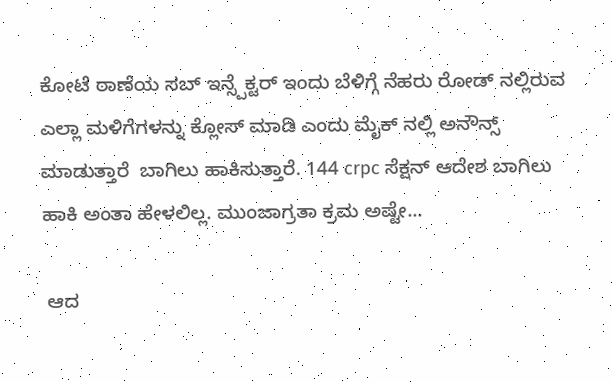ಕೋಟೆ ಠಾಣೆಯ ಸಬ್ ಇನ್ಸ್ಪೆಕ್ಟರ್ ಇಂದು ಬೆಳಿಗ್ಗೆ ನೆಹರು ರೋಡ್ ನಲ್ಲಿರುವ ಎಲ್ಲಾ ಮಳಿಗೆಗಳನ್ನು ಕ್ಲೋಸ್ ಮಾಡಿ ಎಂದು ಮೈಕ್ ನಲ್ಲಿ ಅನೌನ್ಸ್ ಮಾಡುತ್ತಾರೆ ‌ ಬಾಗಿಲು ಹಾಕಿಸುತ್ತಾರೆ. 144 crpc ಸೆಕ್ಷನ್ ಆದೇಶ ಬಾಗಿಲು ಹಾಕಿ ಅಂತಾ ಹೇಳಲಿಲ್ಲ. ಮುಂಜಾಗ್ರತಾ ಕ್ರಮ ಅಷ್ಟೇ...

 ಆದ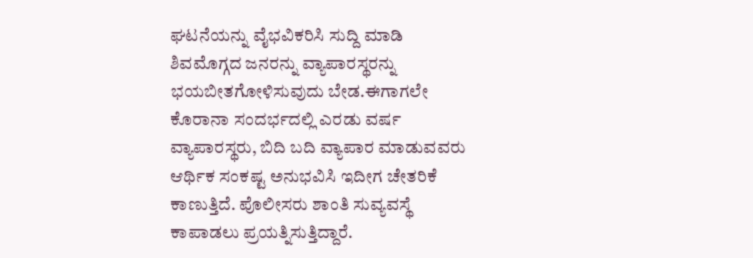ಘಟನೆಯನ್ನು ವೈಭವಿಕರಿಸಿ ಸುದ್ದಿ ಮಾಡಿ ಶಿವಮೊಗ್ಗದ ಜನರನ್ನು ವ್ಯಾಪಾರಸ್ಥರನ್ನು ಭಯಬೀತಗೋಳಿಸುವುದು ಬೇಡ.ಈಗಾಗಲೇ ಕೊರಾನಾ ಸಂದರ್ಭದಲ್ಲಿ ಎರಡು ವರ್ಷ ವ್ಯಾಪಾರಸ್ಥರು, ಬಿದಿ ಬದಿ ವ್ಯಾಪಾರ ಮಾಡುವವರು ಆರ್ಥಿಕ ಸಂಕಷ್ಟ ಅನುಭವಿಸಿ ಇದೀಗ ಚೇತರಿಕೆ ಕಾಣುತ್ತಿದೆ. ಪೊಲೀಸರು ಶಾಂತಿ ಸುವ್ಯವಸ್ಥೆ ಕಾಪಾಡಲು ಪ್ರಯತ್ನಿಸುತ್ತಿದ್ದಾರೆ.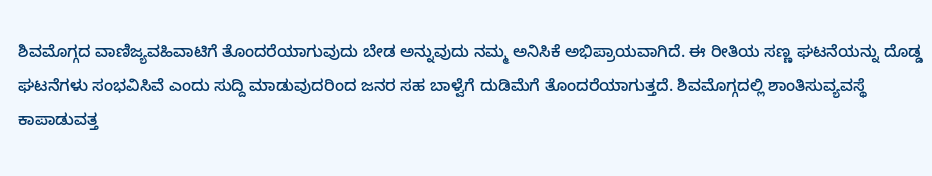ಶಿವಮೊಗ್ಗದ ವಾಣಿಜ್ಯವಹಿವಾಟಿಗೆ ತೊಂದರೆಯಾಗುವುದು ಬೇಡ ಅನ್ನುವುದು ನಮ್ಮ ಅನಿಸಿಕೆ ಅಭಿಪ್ರಾಯವಾಗಿದೆ. ಈ ರೀತಿಯ ಸಣ್ಣ ಘಟನೆಯನ್ನು ದೊಡ್ಡ ಘಟನೆಗಳು ಸಂಭವಿಸಿವೆ ಎಂದು ಸುದ್ದಿ ಮಾಡುವುದರಿಂದ ಜನರ ಸಹ ಬಾಳ್ವೆಗೆ ದುಡಿಮೆಗೆ ತೊಂದರೆಯಾಗುತ್ತದೆ. ಶಿವಮೊಗ್ಗದಲ್ಲಿ ಶಾಂತಿಸುವ್ಯವಸ್ಥೆ ಕಾಪಾಡುವತ್ತ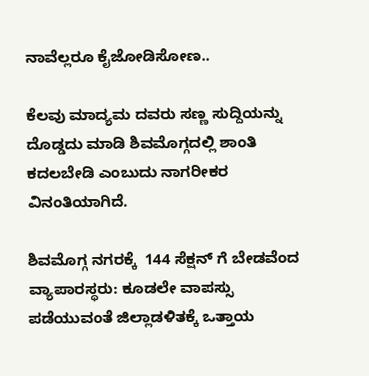ನಾವೆಲ್ಲರೂ ಕೈಜೋಡಿಸೋಣ‌..

ಕೆಲವು ಮಾದ್ಯಮ ದವರು ಸಣ್ಣ ಸುದ್ದಿಯನ್ನು ದೊಡ್ಡದು ಮಾಡಿ ಶಿವಮೊಗ್ಗದಲ್ಲಿ ಶಾಂತಿ ಕದಲಬೇಡಿ ಎಂಬುದು ನಾಗರೀಕರ ವಿನಂತಿಯಾಗಿದೆ.

ಶಿವಮೊಗ್ಗ ನಗರಕ್ಕೆ  144 ಸೆಕ್ಷನ್ ಗೆ ಬೇಡವೆಂದ ವ್ಯಾಪಾರಸ್ಥರು: ಕೂಡಲೇ ವಾಪಸ್ಸು ಪಡೆಯುವಂತೆ ಜಿಲ್ಲಾಡಳಿತಕ್ಕೆ ಒತ್ತಾಯ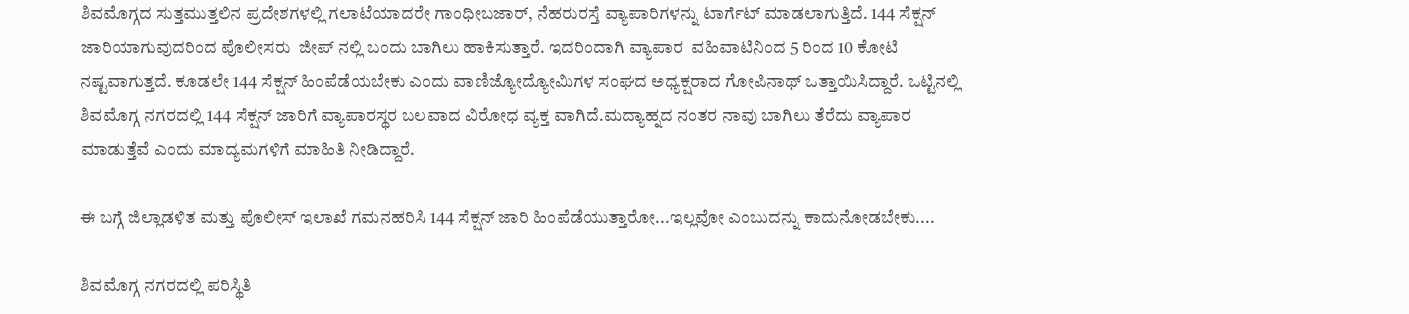ಶಿವಮೊಗ್ಗದ ಸುತ್ತಮುತ್ತಲಿನ ಪ್ರದೇಶಗಳಲ್ಲಿ ಗಲಾಟೆಯಾದರೇ ಗಾಂಧೀಬಜಾರ್, ನೆಹರುರಸ್ತೆ ವ್ಯಾಪಾರಿಗಳನ್ನು ಟಾರ್ಗೆಟ್ ಮಾಡಲಾಗುತ್ತಿದೆ. 144 ಸೆಕ್ಷನ್ ಜಾರಿಯಾಗುವುದರಿಂದ ಪೊಲೀಸರು  ಜೀಪ್ ನಲ್ಲಿ ಬಂದು ಬಾಗಿಲು ಹಾಕಿಸುತ್ತಾರೆ. ಇದರಿಂದಾಗಿ ವ್ಯಾಪಾರ  ವಹಿವಾಟಿನಿಂದ 5 ರಿಂದ 10 ಕೋಟಿ ನಷ್ಟವಾಗುತ್ತದೆ. ಕೂಡಲೇ 144 ಸೆಕ್ಷನ್ ಹಿಂಪೆಡೆಯಬೇಕು ಎಂದು ವಾಣಿಜ್ಯೋದ್ಯೋಮಿಗಳ ಸಂಘದ ಅಧ್ಯಕ್ಷರಾದ ಗೋಪಿನಾಥ್ ಒತ್ತಾಯಿಸಿದ್ದಾರೆ. ಒಟ್ಟಿನಲ್ಲಿ ಶಿವಮೊಗ್ಗ ನಗರದಲ್ಲಿ 144 ಸೆಕ್ಷನ್ ಜಾರಿಗೆ ವ್ಯಾಪಾರಸ್ಥರ ಬಲವಾದ ವಿರೋಧ ವ್ಯಕ್ತ ವಾಗಿದೆ.ಮದ್ಯಾಹ್ನದ ನಂತರ ನಾವು ಬಾಗಿಲು ತೆರೆದು ವ್ಯಾಪಾರ ಮಾಡುತ್ತೆವೆ ಎಂದು ಮಾದ್ಯಮಗಳಿಗೆ ಮಾಹಿತಿ ನೀಡಿದ್ದಾರೆ.

ಈ ಬಗ್ಗೆ ಜಿಲ್ಲಾಡಳಿತ ಮತ್ತು ಪೊಲೀಸ್ ಇಲಾಖೆ ಗಮನಹರಿಸಿ 144 ಸೆಕ್ಷನ್ ಜಾರಿ ಹಿಂಪೆಡೆಯುತ್ತಾರೋ...ಇಲ್ಲವೋ ಎಂಬುದನ್ನು ಕಾದುನೋಡಬೇಕು....

ಶಿವಮೊಗ್ಗ ನಗರದಲ್ಲಿ ಪರಿಸ್ಥಿತಿ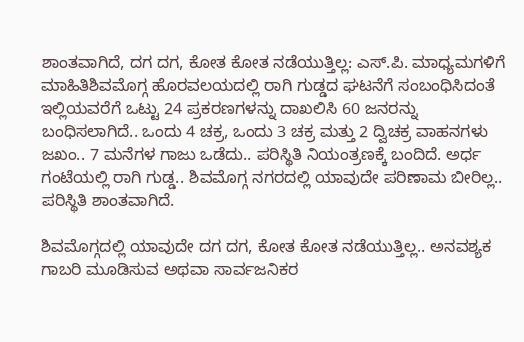ಶಾಂತವಾಗಿದೆ, ದಗ ದಗ, ಕೋತ ಕೋತ ನಡೆಯುತ್ತಿಲ್ಲ: ಎಸ್.ಪಿ. ಮಾಧ್ಯಮಗಳಿಗೆ ಮಾಹಿತಿಶಿವಮೊಗ್ಗ ಹೊರವಲಯದಲ್ಲಿ ರಾಗಿ ಗುಡ್ಡದ ಘಟನೆಗೆ ಸಂಬಂಧಿಸಿದಂತೆ ಇಲ್ಲಿಯವರೆಗೆ ಒಟ್ಟು 24 ಪ್ರಕರಣಗಳನ್ನು ದಾಖಲಿಸಿ 60 ಜನರನ್ನು ಬಂಧಿಸಲಾಗಿದೆ.. ಒಂದು 4 ಚಕ್ರ, ಒಂದು 3 ಚಕ್ರ ಮತ್ತು 2 ದ್ವಿಚಕ್ರ ವಾಹನಗಳು ಜಖಂ.. 7 ಮನೆಗಳ ಗಾಜು ಒಡೆದು.. ಪರಿಸ್ಥಿತಿ ನಿಯಂತ್ರಣಕ್ಕೆ ಬಂದಿದೆ. ಅರ್ಧ ಗಂಟೆಯಲ್ಲಿ ರಾಗಿ ಗುಡ್ಡ.. ಶಿವಮೊಗ್ಗ ನಗರದಲ್ಲಿ ಯಾವುದೇ ಪರಿಣಾಮ ಬೀರಿಲ್ಲ.. ಪರಿಸ್ಥಿತಿ ಶಾಂತವಾಗಿದೆ.

ಶಿವಮೊಗ್ಗದಲ್ಲಿ ಯಾವುದೇ ದಗ ದಗ, ಕೋತ ಕೋತ ನಡೆಯುತ್ತಿಲ್ಲ.. ಅನವಶ್ಯಕ ಗಾಬರಿ ಮೂಡಿಸುವ ಅಥವಾ ಸಾರ್ವಜನಿಕರ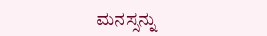ಮನಸ್ಸನ್ನು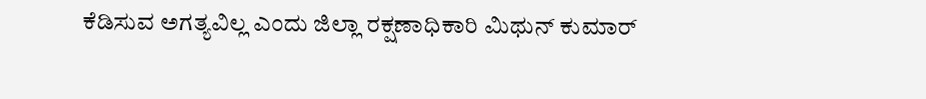ಕೆಡಿಸುವ ಅಗತ್ಯವಿಲ್ಲ ಎಂದು ಜಿಲ್ಲಾ ರಕ್ಷಣಾಧಿಕಾರಿ ಮಿಥುನ್ ಕುಮಾರ್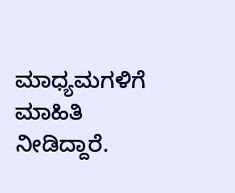ಮಾಧ್ಯಮಗಳಿಗೆ ಮಾಹಿತಿ ನೀಡಿದ್ದಾರೆ.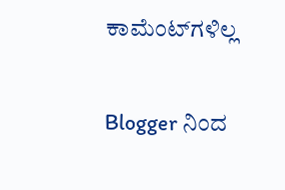ಕಾಮೆಂಟ್‌ಗಳಿಲ್ಲ

Blogger ನಿಂದ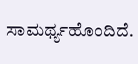ಸಾಮರ್ಥ್ಯಹೊಂದಿದೆ.